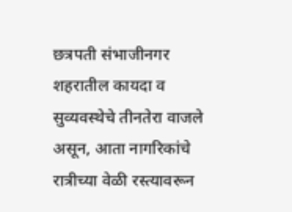छत्रपती संभाजीनगर
शहरातील कायदा व सुव्यवस्थेचे तीनतेरा वाजले असून, आता नागरिकांचे रात्रीच्या वेळी रस्त्यावरून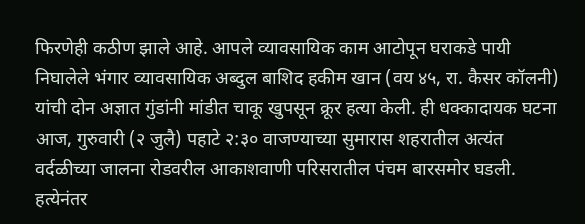फिरणेही कठीण झाले आहे. आपले व्यावसायिक काम आटोपून घराकडे पायी निघालेले भंगार व्यावसायिक अब्दुल बाशिद हकीम खान (वय ४५, रा. कैसर कॉलनी) यांची दोन अज्ञात गुंडांनी मांडीत चाकू खुपसून क्रूर हत्या केली. ही धक्कादायक घटना आज, गुरुवारी (२ जुलै) पहाटे २:३० वाजण्याच्या सुमारास शहरातील अत्यंत वर्दळीच्या जालना रोडवरील आकाशवाणी परिसरातील पंचम बारसमोर घडली. हत्येनंतर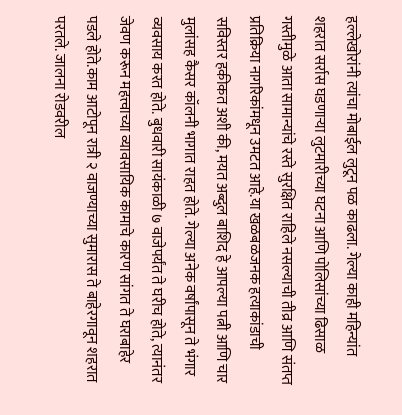हल्लेखोरांनी त्यांचा मोबाईल लुटून पळ काढला. गेल्या काही महिन्यांत शहरात सर्रास घडणाऱ्या लुटमारीच्या घटना आणि पोलिसांच्या ढिसाळ गस्तीमुळे आता सामान्यांचे रस्ते सुरक्षित राहिले नसल्याची तीव्र आणि संतप्त प्रतिक्रिया नागरिकांमधून उमटत आहे.या खळबळजनक हत्याकांडाची सविस्तर हकीकत अशी की, मयत अब्दुल बाशिद हे आपल्या पत्नी आणि चार मुलांसह कैसर कॉलनी भागात राहत होते. गेल्या अनेक वर्षांपासून ते भंगार व्यवसाय करत होते. बुधवारी सायंकाळी ७ वाजेपर्यंत ते घरीच होते, त्यानंतर जेवण करून महत्त्वाच्या व्यावसायिक कामाचे कारण सांगत ते घराबाहेर पडले होते.काम आटोपून रात्री २ वाजण्याच्या सुमारास ते बाहेरगावून शहरात परतले. जालना रोडवरील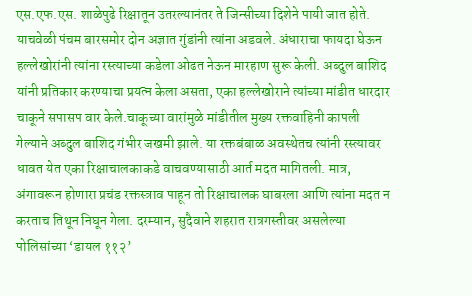एस.एफ.एस. शाळेपुढे रिक्षातून उतरल्यानंतर ते जिन्सीच्या दिशेने पायी जात होते. याचवेळी पंचम बारसमोर दोन अज्ञात गुंडांनी त्यांना अडवले. अंधाराचा फायदा घेऊन हल्लेखोरांनी त्यांना रस्त्याच्या कडेला ओढत नेऊन मारहाण सुरू केली. अब्दुल बाशिद यांनी प्रतिकार करण्याचा प्रयत्न केला असता, एका हल्लेखोराने त्यांच्या मांडीत धारदार चाकूने सपासप वार केले.चाकूच्या वारांमुळे मांडीतील मुख्य रक्तवाहिनी कापली गेल्याने अब्दुल बाशिद गंभीर जखमी झाले. या रक्तबंबाळ अवस्थेतच त्यांनी रस्त्यावर धावत येत एका रिक्षाचालकाकडे वाचवण्यासाठी आर्त मदत मागितली. मात्र, अंगावरून होणारा प्रचंड रक्तस्त्राव पाहून तो रिक्षाचालक घाबरला आणि त्यांना मदत न करताच तिथून निघून गेला. दरम्यान, सुदैवाने शहरात रात्रगस्तीवर असलेल्या पोलिसांच्या ‘डायल ११२’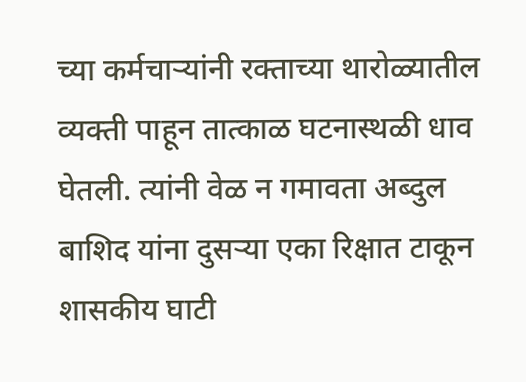च्या कर्मचाऱ्यांनी रक्ताच्या थारोळ्यातील व्यक्ती पाहून तात्काळ घटनास्थळी धाव घेतली. त्यांनी वेळ न गमावता अब्दुल बाशिद यांना दुसऱ्या एका रिक्षात टाकून शासकीय घाटी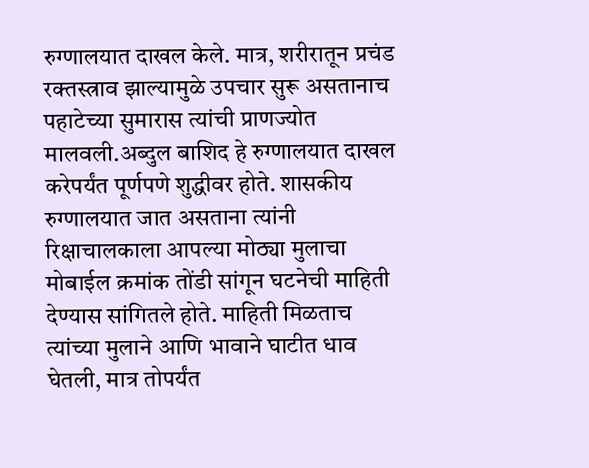रुग्णालयात दाखल केले. मात्र, शरीरातून प्रचंड रक्तस्त्राव झाल्यामुळे उपचार सुरू असतानाच पहाटेच्या सुमारास त्यांची प्राणज्योत मालवली.अब्दुल बाशिद हे रुग्णालयात दाखल करेपर्यंत पूर्णपणे शुद्धीवर होते. शासकीय रुग्णालयात जात असताना त्यांनी रिक्षाचालकाला आपल्या मोठ्या मुलाचा मोबाईल क्रमांक तोंडी सांगून घटनेची माहिती देण्यास सांगितले होते. माहिती मिळताच त्यांच्या मुलाने आणि भावाने घाटीत धाव घेतली, मात्र तोपर्यंत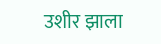उशीर झाला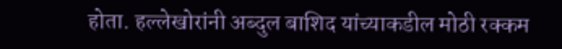होता. हल्लेखोरांनी अब्दुल बाशिद यांच्याकडील मोठी रक्कम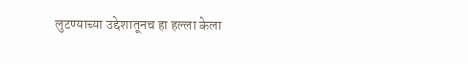लुटण्याच्या उद्देशातूनच हा हल्ला केला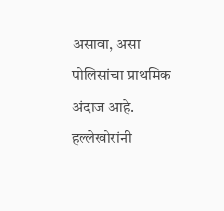असावा, असा पोलिसांचा प्राथमिक अंदाज आहे. हल्लेखोरांनी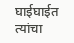घाईघाईत त्यांचा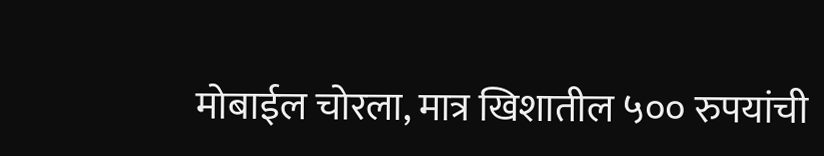मोबाईल चोरला, मात्र खिशातील ५०० रुपयांची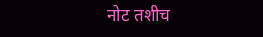नोट तशीच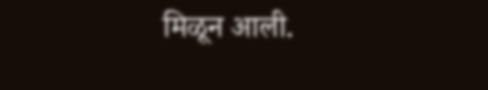मिळून आली.